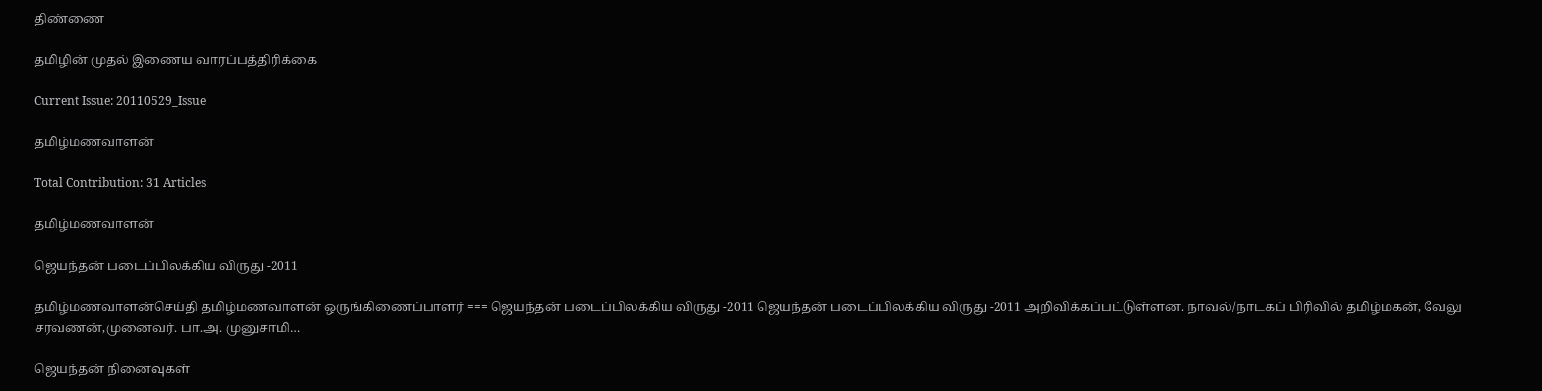திண்ணை

தமிழின் முதல் இணைய வாரப்பத்திரிக்கை

Current Issue: 20110529_Issue

தமிழ்மணவாளன்

Total Contribution: 31 Articles

தமிழ்மணவாளன்

ஜெயந்தன் படைப்பிலக்கிய விருது -2011

தமிழ்மணவாளன்செய்தி தமிழ்மணவாளன் ஒருங்கிணைப்பாளர் === ஜெயந்தன் படைப்பிலக்கிய விருது -2011 ஜெயந்தன் படைப்பிலக்கிய விருது -2011 அறிவிக்கப்பட்டுள்ளன. நாவல்/நாடகப் பிரிவில் தமிழ்மகன், வேலு சரவணன்,முனைவர். பா.அ. முனுசாமி…

ஜெயந்தன் நினைவுகள்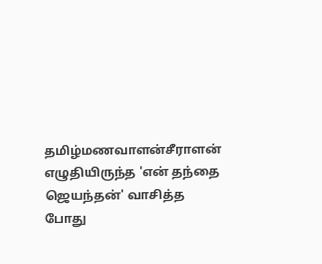தமிழ்மணவாளன்சீராளன் எழுதியிருந்த 'என் தந்தை ஜெயந்தன்' வாசித்த போது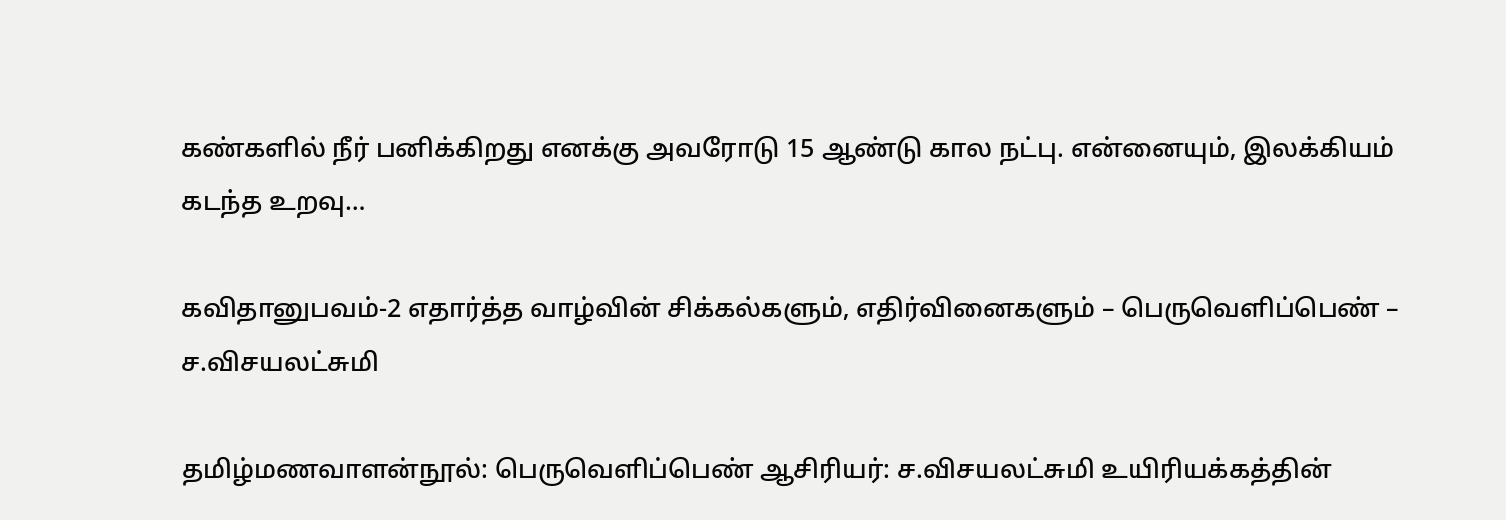கண்களில் நீர் பனிக்கிறது எனக்கு அவரோடு 15 ஆண்டு கால நட்பு. என்னையும், இலக்கியம் கடந்த உறவு…

கவிதானுபவம்-2 எதார்த்த வாழ்வின் சிக்கல்களும், எதிர்வினைகளும் – பெருவெளிப்பெண் – ச.விசயலட்சுமி

தமிழ்மணவாளன்நூல்: பெருவெளிப்பெண் ஆசிரியர்: ச.விசயலட்சுமி உயிரியக்கத்தின்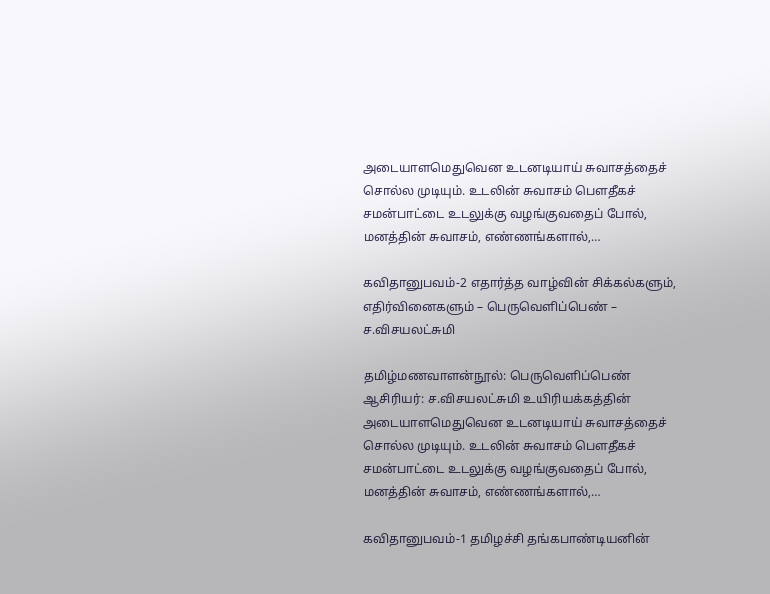அடையாளமெதுவென உடனடியாய் சுவாசத்தைச் சொல்ல முடியும். உடலின் சுவாசம் பௌதீகச் சமன்பாட்டை உடலுக்கு வழங்குவதைப் போல், மனத்தின் சுவாசம், எண்ணங்களால்,…

கவிதானுபவம்-2 எதார்த்த வாழ்வின் சிக்கல்களும், எதிர்வினைகளும் – பெருவெளிப்பெண் – ச.விசயலட்சுமி

தமிழ்மணவாளன்நூல்: பெருவெளிப்பெண் ஆசிரியர்: ச.விசயலட்சுமி உயிரியக்கத்தின் அடையாளமெதுவென உடனடியாய் சுவாசத்தைச் சொல்ல முடியும். உடலின் சுவாசம் பௌதீகச் சமன்பாட்டை உடலுக்கு வழங்குவதைப் போல், மனத்தின் சுவாசம், எண்ணங்களால்,…

கவிதானுபவம்-1 தமிழச்சி தங்கபாண்டியனின்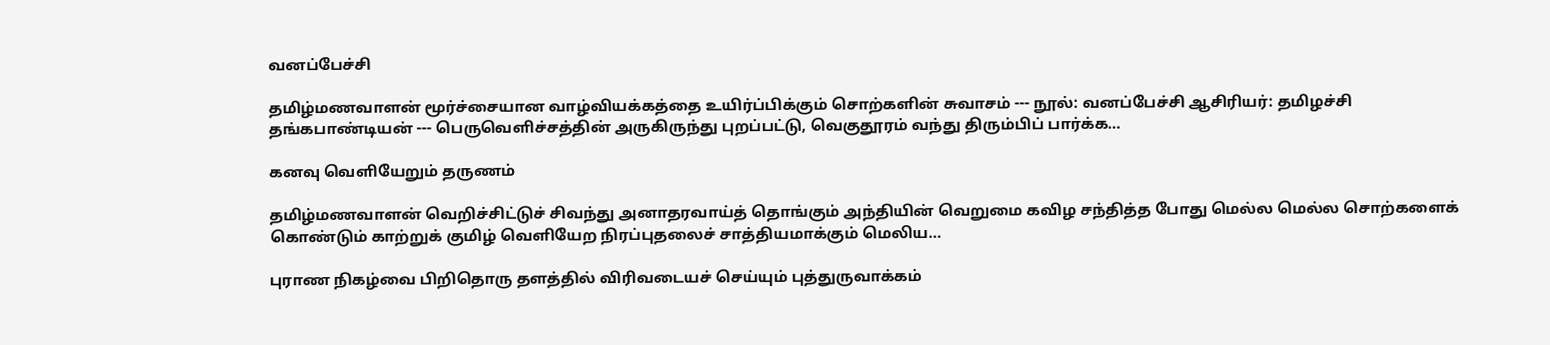வனப்பேச்சி

தமிழ்மணவாளன் மூர்ச்சையான வாழ்வியக்கத்தை உயிர்ப்பிக்கும் சொற்களின் சுவாசம் --- நூல்: வனப்பேச்சி ஆசிரியர்: தமிழச்சி தங்கபாண்டியன் --- பெருவெளிச்சத்தின் அருகிருந்து புறப்பட்டு, வெகுதூரம் வந்து திரும்பிப் பார்க்க…

கனவு வெளியேறும் தருணம்

தமிழ்மணவாளன் வெறிச்சிட்டுச் சிவந்து அனாதரவாய்த் தொங்கும் அந்தியின் வெறுமை கவிழ சந்தித்த போது மெல்ல மெல்ல சொற்களைக் கொண்டும் காற்றுக் குமிழ் வெளியேற நிரப்புதலைச் சாத்தியமாக்கும் மெலிய…

புராண நிகழ்வை பிறிதொரு தளத்தில் விரிவடையச் செய்யும் புத்துருவாக்கம்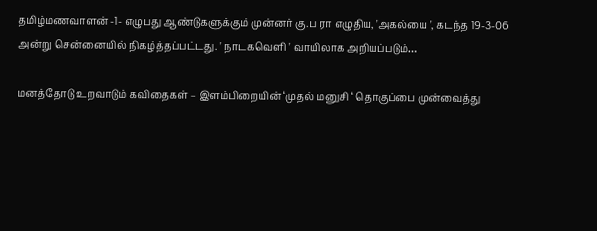தமிழ்மணவாளன் -1- எழுபது ஆண்டுகளுக்கும் முன்னர் கு.ப ரா எழுதிய, 'அகல்யை ', கடந்த 19-3-06 அன்று சென்னையில் நிகழ்த்தப்பட்டது. ' நாடகவெளி ' வாயிலாக அறியப்படும்…

மனத்தோடு உறவாடும் கவிதைகள் – இளம்பிறையின் ‘முதல் மனுசி ‘ தொகுப்பை முன்வைத்து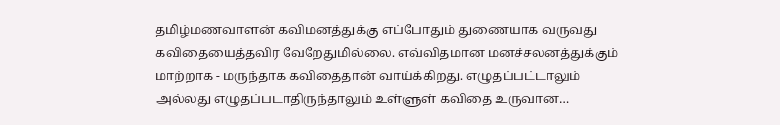தமிழ்மணவாளன் கவிமனத்துக்கு எப்போதும் துணையாக வருவது கவிதையைத்தவிர வேறேதுமில்லை. எவ்விதமான மனச்சலனத்துக்கும் மாற்றாக - மருந்தாக கவிதைதான் வாய்க்கிறது. எழுதப்பட்டாலும் அல்லது எழுதப்படாதிருந்தாலும் உள்ளுள் கவிதை உருவான…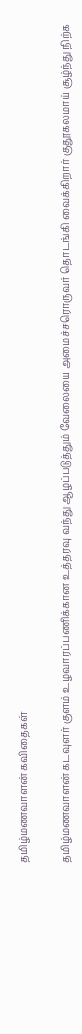தமிழ்மணவாளன் கவிதைகள்

தமிழ்மணவாளன் கடவுளர் குளம் உழவாரப்பணிக்கான உத்தரவு வந்து ஆழப்படுத்தும் வேலையை அமைச்சரொருவர் தொடங்கி வைக்கிறார் குதூகலமாய் சூழ்ந்து நிற்க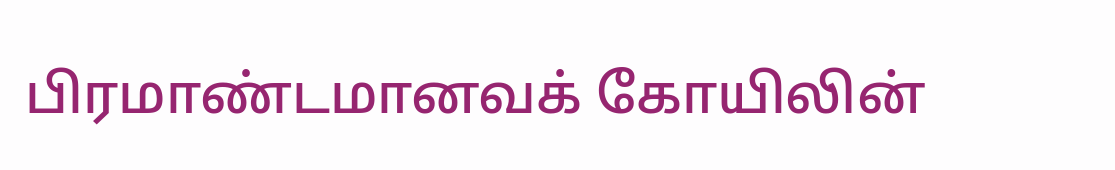பிரமாண்டமானவக் கோயிலின்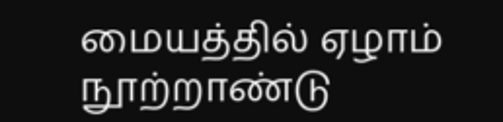மையத்தில் ஏழாம் நூற்றாண்டு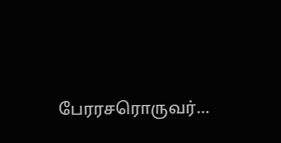பேரரசரொருவர்…